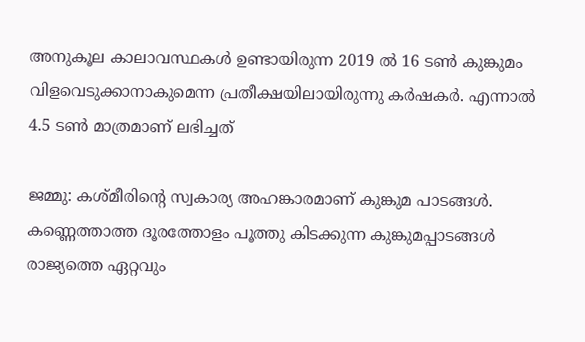അനുകൂല കാലാവസ്ഥകൾ ഉണ്ടായിരുന്ന 2019 ൽ 16 ടൺ കുങ്കുമം വിളവെടുക്കാനാകുമെന്ന പ്രതീക്ഷയിലായിരുന്നു കർഷകർ. എന്നാൽ 4.5 ടൺ മാത്രമാണ് ലഭിച്ചത്

ജമ്മു: കശ്മീരിന്‍റെ സ്വകാര്യ അഹങ്കാരമാണ് കുങ്കുമ പാടങ്ങള്‍. കണ്ണെത്താത്ത ദൂരത്തോളം പൂത്തു കിടക്കുന്ന കുങ്കുമപ്പാടങ്ങൾ രാജ്യത്തെ ഏറ്റവും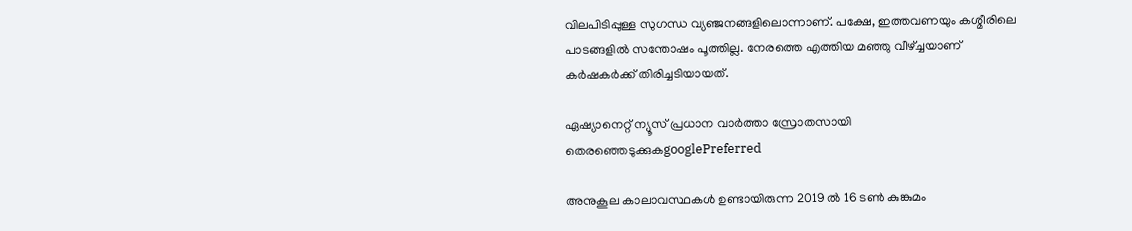വിലപിടിപ്പുള്ള സുഗന്ധ വ്യഞ്ജനങ്ങളിലൊന്നാണ്. പക്ഷേ, ഇത്തവണയും കശ്മീരിലെ പാടങ്ങളില്‍ സന്തോഷം പൂത്തില്ല. നേരത്തെ എത്തിയ മഞ്ഞു വീഴ്ച്ചയാണ് കർഷകർക്ക് തിരിച്ചടിയായത്.

ഏഷ്യാനെറ്റ് ന്യൂസ് പ്രധാന വാർത്താ സ്രോതസായി തെരഞ്ഞെടുക്കുകgooglePreferred

അനുകൂല കാലാവസ്ഥകൾ ഉണ്ടായിരുന്ന 2019 ൽ 16 ടൺ കുങ്കുമം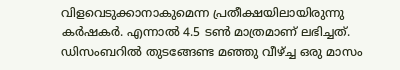വിളവെടുക്കാനാകുമെന്ന പ്രതീക്ഷയിലായിരുന്നു കർഷകർ. എന്നാൽ 4.5 ടൺ മാത്രമാണ് ലഭിച്ചത്. ഡിസംബറിൽ തുടങ്ങേണ്ട മഞ്ഞു വീഴ്ച്ച ഒരു മാസം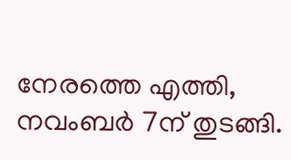നേരത്തെ എത്തി, നവംബർ 7ന് തുടങ്ങി.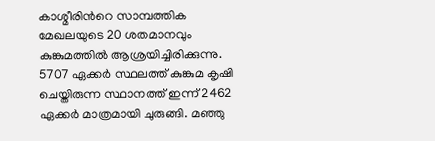കാശ്മീരിന്‍റെ സാമ്പത്തിക മേഖലയുടെ 20 ശതമാനവും കുങ്കുമത്തിൽ ആശ്രയിച്ചിരിക്കുന്നു. 5707 ഏക്കർ സ്ഥലത്ത് കുങ്കുമ കൃഷി ചെയ്തിരുന്ന സ്ഥാനത്ത് ഇന്ന് 2462 ഏക്കർ മാത്രമായി ചുരുങ്ങി. മഞ്ഞു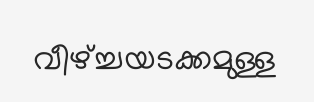വീഴ്ച്ചയടക്കമുള്ള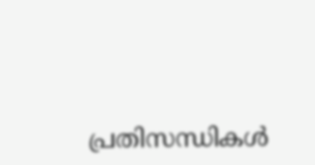പ്രതിസന്ധികള്‍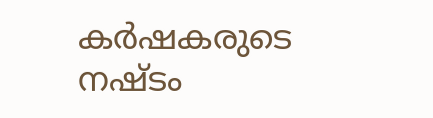കർഷകരുടെ നഷ്ടം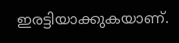ഇരട്ടിയാക്കുകയാണ്.